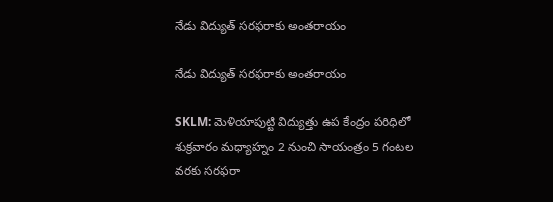నేడు విద్యుత్ సరఫరాకు అంతరాయం

నేడు విద్యుత్ సరఫరాకు అంతరాయం

SKLM: మెళియాపుట్టి విద్యుత్తు ఉప కేంద్రం పరిధిలో శుక్రవారం మధ్యాహ్నం 2 నుంచి సాయంత్రం 5 గంటల వరకు సరఫరా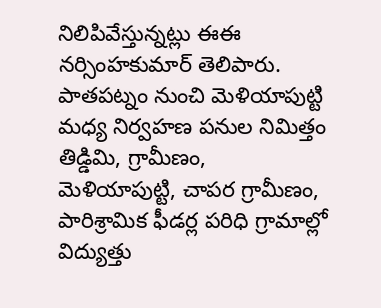నిలిపివేస్తున్నట్లు ఈఈ నర్సింహకుమార్ తెలిపారు. పాతపట్నం నుంచి మెళియాపుట్టి మధ్య నిర్వహణ పనుల నిమిత్తం తిడ్డిమి, గ్రామీణం, మెళియాపుట్టి, చాపర గ్రామీణం, పారిశ్రామిక ఫీడర్ల పరిధి గ్రామాల్లో విద్యుత్తు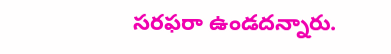సరఫరా ఉండదన్నారు.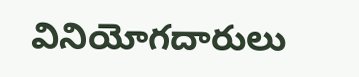వినియోగదారులు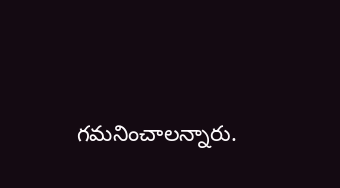గమనించాలన్నారు.